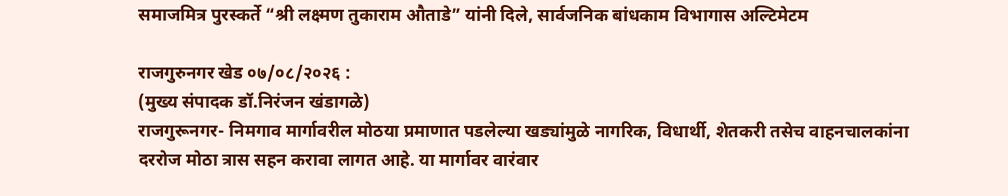समाजमित्र पुरस्कर्ते “श्री लक्ष्मण तुकाराम औताडे” यांनी दिले, सार्वजनिक बांधकाम विभागास अल्टिमेटम

राजगुरुनगर खेड ०७/०८/२०२६ :
(मुख्य संपादक डॉ.निरंजन खंडागळे)
राजगुरूनगर- निमगाव मार्गावरील मोठया प्रमाणात पडलेल्या खड्यांमुळे नागरिक, विधार्थी, शेतकरी तसेच वाहनचालकांना दररोज मोठा त्रास सहन करावा लागत आहे. या मार्गावर वारंवार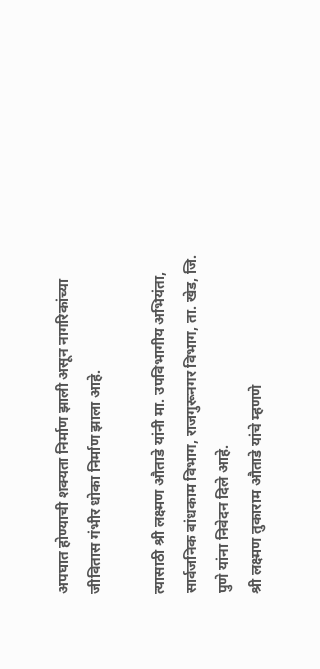अपघात होण्याची शक्यता निर्माण झाली असून नागरिकांच्या जीवितास गंभीर धोका निर्माण झाला आहे.

त्यासाठी श्री लक्ष्मण औताडे यांनी मा. उपविभागीय अभियंता, सार्वजनिक बांधकाम विभाग, राजगुरूनगर विभाग, ता. खेड, जि. पुणे यांना निवेदन दिले आहे.
श्री लक्ष्मण तुकाराम औताडे यांचे म्हणणे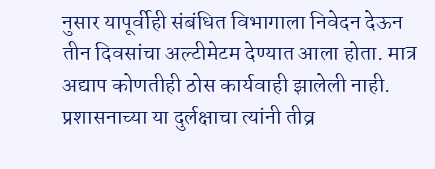नुसार यापूर्वीही संबंधित विभागाला निवेदन देऊन तीन दिवसांचा अल्टीमेटम देण्यात आला होता. मात्र अद्याप कोणतीही ठोस कार्यवाही झालेली नाही. प्रशासनाच्या या दुर्लक्षाचा त्यांनी तीव्र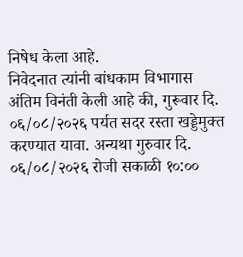निषेध केला आहे.
निवेदनात त्यांनी बांधकाम विभागास अंतिम विनंती केली आहे की, गुरूवार दि. ०६/०८/२०२६ पर्यत सदर रस्ता खड्डेमुक्त करण्यात यावा. अन्यथा गुरुवार दि. ०६/०८/२०२६ रोजी सकाळी १०:००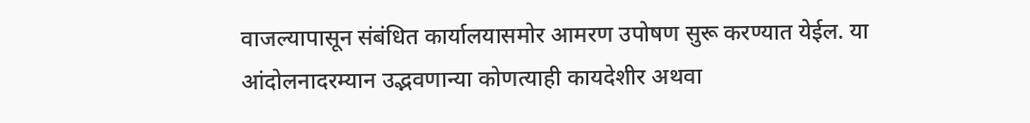वाजल्यापासून संबंधित कार्यालयासमोर आमरण उपोषण सुरू करण्यात येईल. या आंदोलनादरम्यान उद्भवणान्या कोणत्याही कायदेशीर अथवा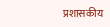प्रशासकीय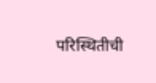परिस्थितीची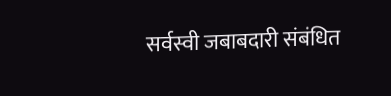सर्वस्वी जबाबदारी संबंधित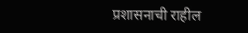प्रशासनाची राहील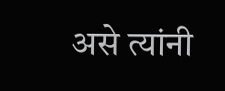असे त्यांनी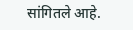सांगितले आहे.